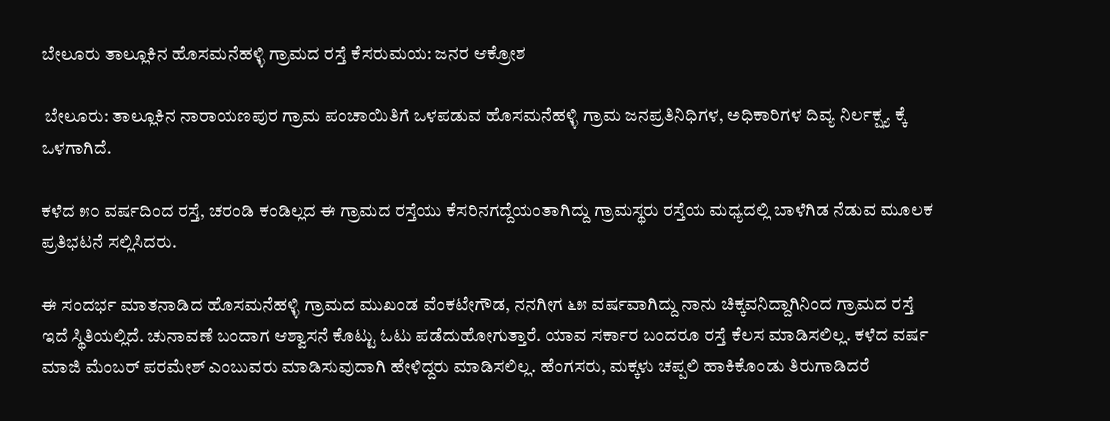ಬೇಲೂರು ತಾಲ್ಲೂಕಿನ ಹೊಸಮನೆಹಳ್ಳಿ ಗ್ರಾಮದ ರಸ್ತೆ ಕೆಸರುಮಯ: ಜನರ ಆಕ್ರೋಶ

 ಬೇಲೂರು: ತಾಲ್ಲೂಕಿನ ನಾರಾಯಣಪುರ ಗ್ರಾಮ ಪಂಚಾಯಿತಿಗೆ ಒಳಪಡುವ ಹೊಸಮನೆಹಳ್ಳಿ ಗ್ರಾಮ ಜನಪ್ರತಿನಿಧಿಗಳ, ಅಧಿಕಾರಿಗಳ ದಿವ್ಯ ನಿರ್ಲಕ್ಷ್ಯ ಕ್ಕೆ ಒಳಗಾಗಿದೆ.

ಕಳೆದ ೫೦ ವರ್ಷದಿಂದ ರಸ್ತೆ, ಚರಂಡಿ ಕಂಡಿಲ್ಲದ ಈ ಗ್ರಾಮದ ರಸ್ತೆಯು ಕೆಸರಿನಗದ್ದೆಯಂತಾಗಿದ್ದು ಗ್ರಾಮಸ್ಥರು ರಸ್ತೆಯ ಮಧ್ಯದಲ್ಲಿ ಬಾಳೆಗಿಡ ನೆಡುವ ಮೂಲಕ ಪ್ರತಿಭಟನೆ ಸಲ್ಲಿಸಿದರು.

ಈ ಸಂದರ್ಭ ಮಾತನಾಡಿದ ಹೊಸಮನೆಹಳ್ಳಿ ಗ್ರಾಮದ ಮುಖಂಡ ವೆಂಕಟೇಗೌಡ, ನನಗೀಗ ೬೫ ವರ್ಷವಾಗಿದ್ದು ನಾನು ಚಿಕ್ಕವನಿದ್ದಾಗಿನಿಂದ ಗ್ರಾಮದ ರಸ್ತೆ ಇದೆ ಸ್ಥಿತಿಯಲ್ಲಿದೆ. ಚುನಾವಣೆ ಬಂದಾಗ ಆಶ್ವಾಸನೆ ಕೊಟ್ಟು ಓಟು ಪಡೆದುಹೋಗುತ್ತಾರೆ. ಯಾವ ಸರ್ಕಾರ ಬಂದರೂ ರಸ್ತೆ ಕೆಲಸ ಮಾಡಿಸಲಿಲ್ಲ. ಕಳೆದ ವರ್ಷ ಮಾಜಿ ಮೆಂಬರ್ ಪರಮೇಶ್ ಎಂಬುವರು ಮಾಡಿಸುವುದಾಗಿ ಹೇಳಿದ್ದರು ಮಾಡಿಸಲಿಲ್ಲ. ಹೆಂಗಸರು, ಮಕ್ಕಳು ಚಪ್ಪಲಿ ಹಾಕಿಕೊಂಡು ತಿರುಗಾಡಿದರೆ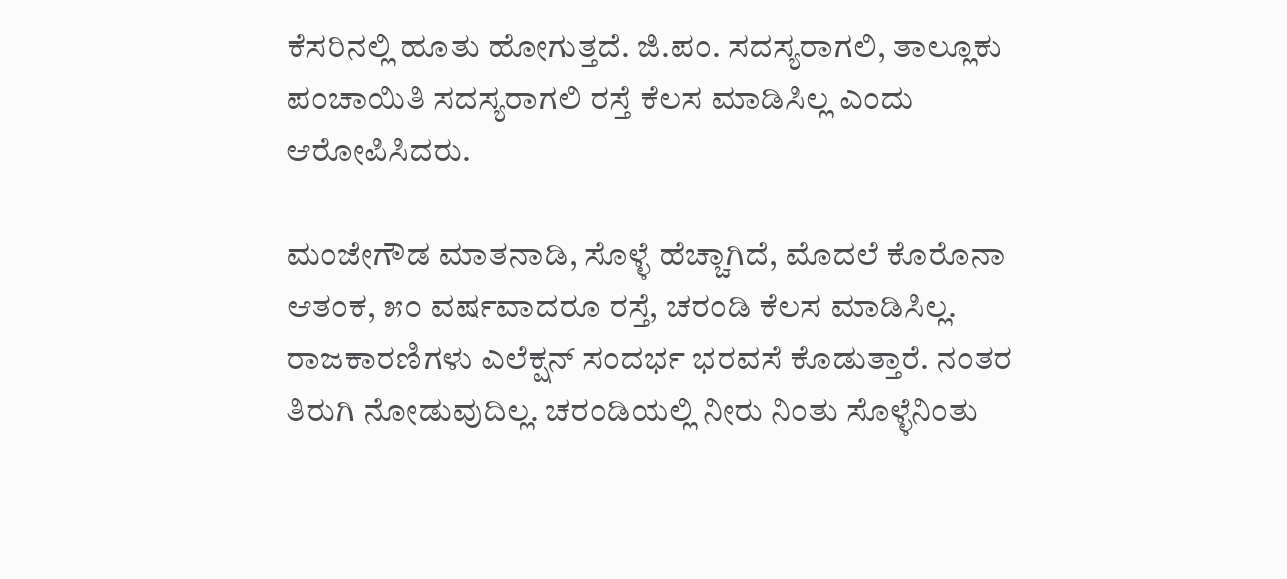ಕೆಸರಿನಲ್ಲಿ ಹೂತು ಹೋಗುತ್ತದೆ. ಜಿ.ಪಂ. ಸದಸ್ಯರಾಗಲಿ, ತಾಲ್ಲೂಕು ಪಂಚಾಯಿತಿ ಸದಸ್ಯರಾಗಲಿ ರಸ್ತೆ ಕೆಲಸ ಮಾಡಿಸಿಲ್ಲ ಎಂದು ಆರೋಪಿಸಿದರು.

ಮಂಜೇಗೌಡ ಮಾತನಾಡಿ, ಸೊಳ್ಳೆ ಹೆಚ್ಚಾಗಿದೆ, ಮೊದಲೆ ಕೊರೊನಾ ಆತಂಕ, ೫೦ ವರ್ಷವಾದರೂ ರಸ್ತೆ, ಚರಂಡಿ ಕೆಲಸ ಮಾಡಿಸಿಲ್ಲ. ರಾಜಕಾರಣಿಗಳು ಎಲೆಕ್ಷನ್ ಸಂದರ್ಭ ಭರವಸೆ ಕೊಡುತ್ತಾರೆ. ನಂತರ ತಿರುಗಿ ನೋಡುವುದಿಲ್ಲ. ಚರಂಡಿಯಲ್ಲಿ ನೀರು ನಿಂತು ಸೊಳ್ಳೆನಿಂತು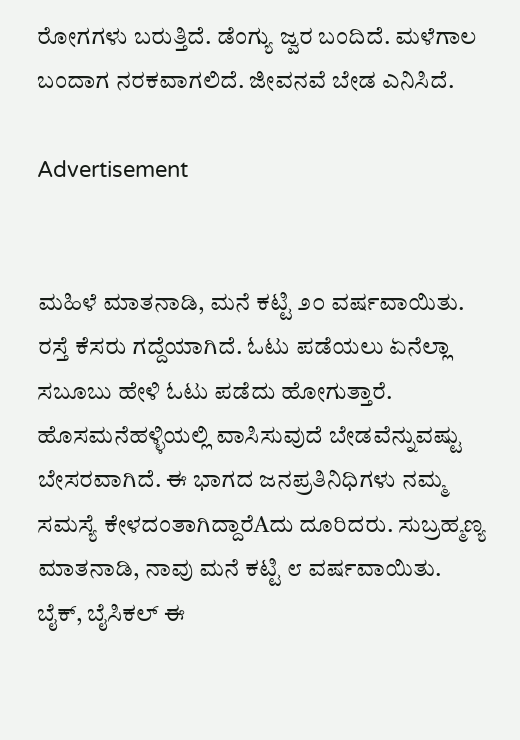ರೋಗಗಳು ಬರುತ್ತಿದೆ. ಡೆಂಗ್ಯು ಜ್ವರ ಬಂದಿದೆ. ಮಳೆಗಾಲ ಬಂದಾಗ ನರಕವಾಗಲಿದೆ. ಜೀವನವೆ ಬೇಡ ಎನಿಸಿದೆ.

Advertisement


ಮಹಿಳೆ ಮಾತನಾಡಿ, ಮನೆ ಕಟ್ಟಿ ೨೦ ವರ್ಷವಾಯಿತು. ರಸ್ತೆ ಕೆಸರು ಗದ್ದೆಯಾಗಿದೆ. ಓಟು ಪಡೆಯಲು ಏನೆಲ್ಲಾ ಸಬೂಬು ಹೇಳಿ ಓಟು ಪಡೆದು ಹೋಗುತ್ತಾರೆ. ಹೊಸಮನೆಹಳ್ಳಿಯಲ್ಲಿ ವಾಸಿಸುವುದೆ ಬೇಡವೆನ್ನುವಷ್ಟು ಬೇಸರವಾಗಿದೆ. ಈ ಭಾಗದ ಜನಪ್ರತಿನಿಧಿಗಳು ನಮ್ಮ ಸಮಸ್ಯೆ ಕೇಳದಂತಾಗಿದ್ದಾರೆAದು ದೂರಿದರು. ಸುಬ್ರಹ್ಮಣ್ಯ ಮಾತನಾಡಿ, ನಾವು ಮನೆ ಕಟ್ಟಿ ೮ ವರ್ಷವಾಯಿತು. ಬೈಕ್, ಬೈಸಿಕಲ್ ಈ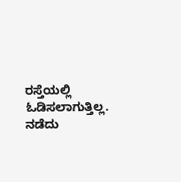ರಸ್ತೆಯಲ್ಲಿ ಓಡಿಸಲಾಗುತ್ತಿಲ್ಲ. ನಡೆದು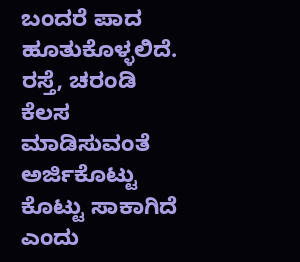ಬಂದರೆ ಪಾದ ಹೂತುಕೊಳ್ಳಲಿದೆ. ರಸ್ತೆ, ಚರಂಡಿ ಕೆಲಸ ಮಾಡಿಸುವಂತೆ ಅರ್ಜಿಕೊಟ್ಟು ಕೊಟ್ಟು ಸಾಕಾಗಿದೆ ಎಂದು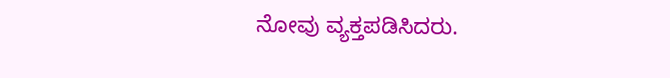ನೋವು ವ್ಯಕ್ತಪಡಿಸಿದರು.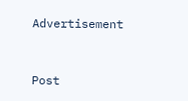Advertisement


Post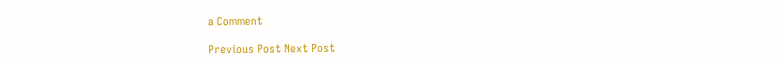a Comment

Previous Post Next Post